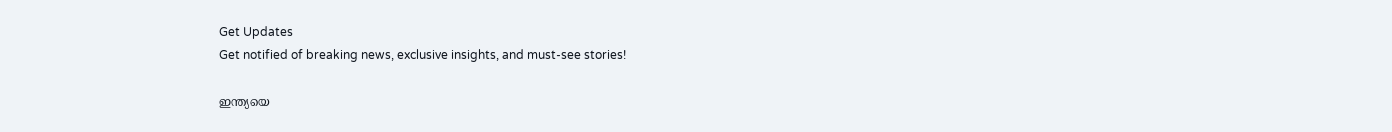Get Updates
Get notified of breaking news, exclusive insights, and must-see stories!

ഇന്ത്യയെ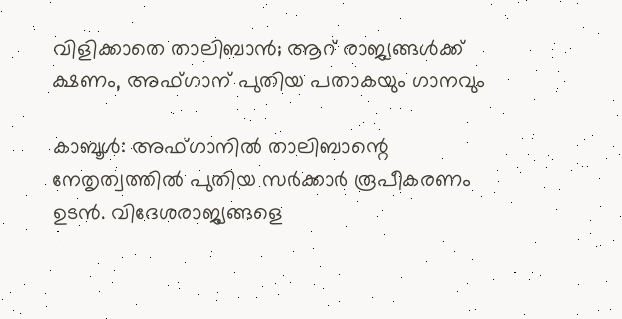വിളിക്കാതെ താലിബാന്‍; ആറ് രാജ്യങ്ങള്‍ക്ക് ക്ഷണം, അഫ്ഗാന് പുതിയ പതാകയും ഗാനവും

കാബൂള്‍: അഫ്ഗാനില്‍ താലിബാന്റെ നേതൃത്വത്തില്‍ പുതിയ സര്‍ക്കാര്‍ രൂപീകരണം ഉടന്‍. വിദേശരാജ്യങ്ങളെ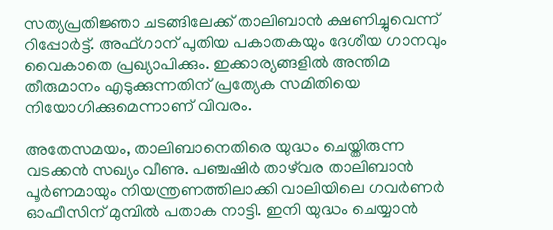സത്യപ്രതിജ്ഞാ ചടങ്ങിലേക്ക് താലിബാന്‍ ക്ഷണിച്ചുവെന്ന് റിപ്പോര്‍ട്ട്. അഫ്ഗാന് പുതിയ പകാതകയും ദേശീയ ഗാനവും വൈകാതെ പ്രഖ്യാപിക്കും. ഇക്കാര്യങ്ങളില്‍ അന്തിമ തീരുമാനം എടുക്കുന്നതിന് പ്രത്യേക സമിതിയെ നിയോഗിക്കുമെന്നാണ് വിവരം.

അതേസമയം, താലിബാനെതിരെ യുദ്ധം ചെയ്തിരുന്ന വടക്കന്‍ സഖ്യം വീണു. പഞ്ചഷിര്‍ താഴ്‌വര താലിബാന്‍ പൂര്‍ണമായും നിയന്ത്രണത്തിലാക്കി വാലിയിലെ ഗവര്‍ണര്‍ ഓഫീസിന് മുമ്പില്‍ പതാക നാട്ടി. ഇനി യുദ്ധം ചെയ്യാന്‍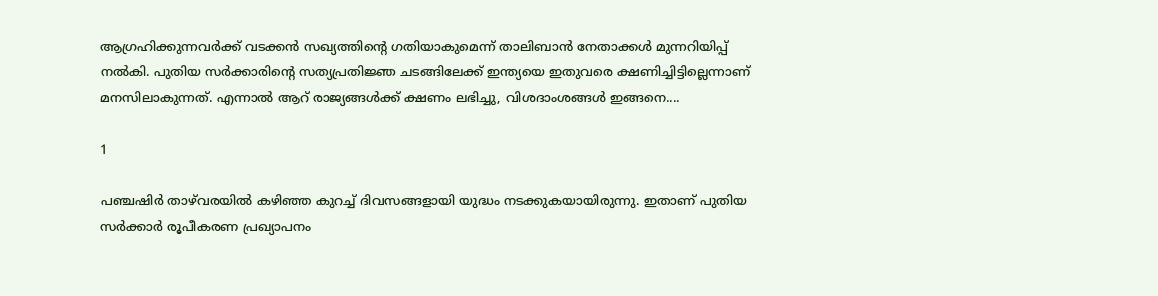ആഗ്രഹിക്കുന്നവര്‍ക്ക് വടക്കന്‍ സഖ്യത്തിന്റെ ഗതിയാകുമെന്ന് താലിബാന്‍ നേതാക്കള്‍ മുന്നറിയിപ്പ് നല്‍കി. പുതിയ സര്‍ക്കാരിന്റെ സത്യപ്രതിജ്ഞ ചടങ്ങിലേക്ക് ഇന്ത്യയെ ഇതുവരെ ക്ഷണിച്ചിട്ടില്ലെന്നാണ് മനസിലാകുന്നത്. എന്നാല്‍ ആറ് രാജ്യങ്ങള്‍ക്ക് ക്ഷണം ലഭിച്ചു, വിശദാംശങ്ങള്‍ ഇങ്ങനെ....

1

പഞ്ചഷിര്‍ താഴ്‌വരയില്‍ കഴിഞ്ഞ കുറച്ച് ദിവസങ്ങളായി യുദ്ധം നടക്കുകയായിരുന്നു. ഇതാണ് പുതിയ സര്‍ക്കാര്‍ രൂപീകരണ പ്രഖ്യാപനം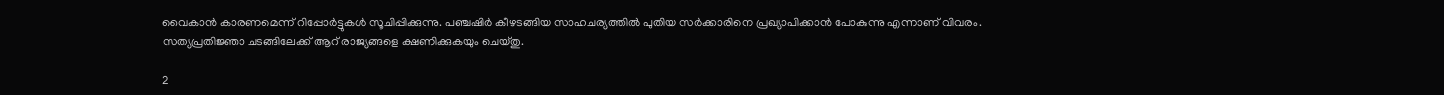വൈകാന്‍ കാരണമെന്ന് റിപ്പോര്‍ട്ടുകള്‍ സൂചിപ്പിക്കുന്നു. പഞ്ചഷിര്‍ കീഴടങ്ങിയ സാഹചര്യത്തില്‍ പുതിയ സര്‍ക്കാരിനെ പ്രഖ്യാപിക്കാന്‍ പോകുന്നു എന്നാണ് വിവരം. സത്യപ്രതിജ്ഞാ ചടങ്ങിലേക്ക് ആറ് രാജ്യങ്ങളെ ക്ഷണിക്കുകയും ചെയ്തു.

2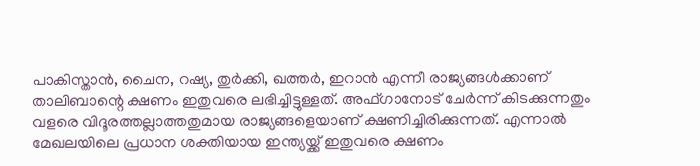പാകിസ്താന്‍, ചൈന, റഷ്യ, തുര്‍ക്കി, ഖത്തര്‍, ഇറാന്‍ എന്നീ രാജ്യങ്ങള്‍ക്കാണ് താലിബാന്റെ ക്ഷണം ഇതുവരെ ലഭിച്ചിട്ടുള്ളത്. അഫ്ഗാനോട് ചേര്‍ന്ന് കിടക്കുന്നതും വളരെ വിദൂരത്തല്ലാത്തതുമായ രാജ്യങ്ങളെയാണ് ക്ഷണിച്ചിരിക്കുന്നത്. എന്നാല്‍ മേഖലയിലെ പ്രധാന ശക്തിയായ ഇന്ത്യയ്ക്ക് ഇതുവരെ ക്ഷണം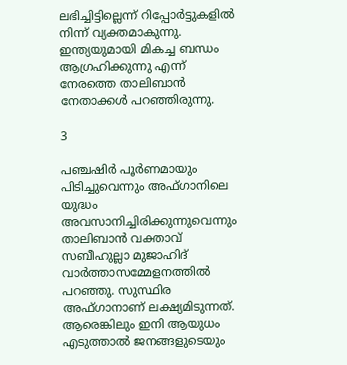ലഭിച്ചിട്ടില്ലെന്ന് റിപ്പോര്‍ട്ടുകളില്‍ നിന്ന് വ്യക്തമാകുന്നു. ഇന്ത്യയുമായി മികച്ച ബന്ധം ആഗ്രഹിക്കുന്നു എന്ന് നേരത്തെ താലിബാന്‍ നേതാക്കള്‍ പറഞ്ഞിരുന്നു.

3

പഞ്ചഷിര്‍ പൂര്‍ണമായും പിടിച്ചുവെന്നും അഫ്ഗാനിലെ യുദ്ധം അവസാനിച്ചിരിക്കുന്നുവെന്നും താലിബാന്‍ വക്താവ് സബീഹുല്ലാ മുജാഹിദ് വാര്‍ത്താസമ്മേളനത്തില്‍ പറഞ്ഞു. സുസ്ഥിര അഫ്ഗാനാണ് ലക്ഷ്യമിടുന്നത്. ആരെങ്കിലും ഇനി ആയുധം എടുത്താല്‍ ജനങ്ങളുടെയും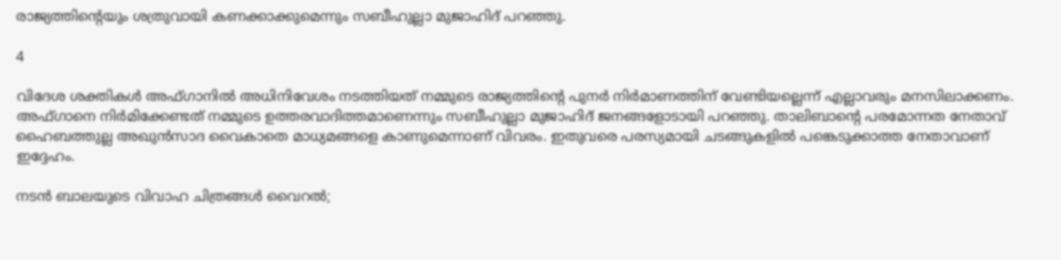രാജ്യത്തിന്റെയും ശത്രുവായി കണക്കാക്കുമെന്നും സബീഹുല്ലാ മുജാഹിദ് പറഞ്ഞു.

4

വിദേശ ശക്തികള്‍ അഫ്ഗാനില്‍ അധിനിവേശം നടത്തിയത് നമ്മുടെ രാജ്യത്തിന്റെ പുനര്‍ നിര്‍മാണത്തിന് വേണ്ടിയല്ലെന്ന് എല്ലാവരും മനസിലാക്കണം. അഫ്ഗാനെ നിര്‍മിക്കേണ്ടത് നമ്മുടെ ഉത്തരവാദിത്തമാണെന്നും സബീഹുല്ലാ മുജാഹിദ് ജനങ്ങളോടായി പറഞ്ഞു. താലിബാന്റെ പരമോന്നത നേതാവ് ഹൈബത്തുല്ല അഖുന്‍സാദ വൈകാതെ മാധ്യമങ്ങളെ കാണുമെന്നാണ് വിവരം. ഇതുവരെ പരസ്യമായി ചടങ്ങുകളില്‍ പങ്കെടുക്കാത്ത നേതാവാണ് ഇദ്ദേഹം.

നടന്‍ ബാലയുടെ വിവാഹ ചിത്രങ്ങള്‍ വൈറല്‍;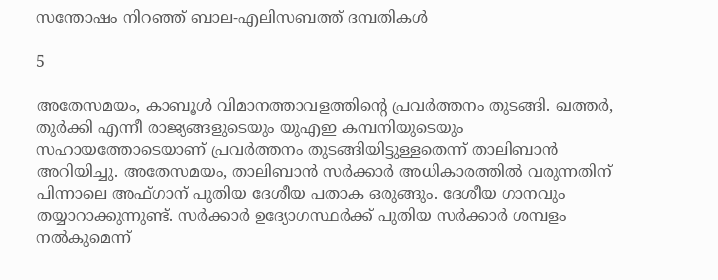സന്തോഷം നിറഞ്ഞ് ബാല-എലിസബത്ത് ദമ്പതികള്‍

5

അതേസമയം, കാബൂള്‍ വിമാനത്താവളത്തിന്റെ പ്രവര്‍ത്തനം തുടങ്ങി. ഖത്തര്‍, തുര്‍ക്കി എന്നീ രാജ്യങ്ങളുടെയും യുഎഇ കമ്പനിയുടെയും സഹായത്തോടെയാണ് പ്രവര്‍ത്തനം തുടങ്ങിയിട്ടുള്ളതെന്ന് താലിബാന്‍ അറിയിച്ചു. അതേസമയം, താലിബാന്‍ സര്‍ക്കാര്‍ അധികാരത്തില്‍ വരുന്നതിന് പിന്നാലെ അഫ്ഗാന് പുതിയ ദേശീയ പതാക ഒരുങ്ങും. ദേശീയ ഗാനവും തയ്യാറാക്കുന്നുണ്ട്. സര്‍ക്കാര്‍ ഉദ്യോഗസ്ഥര്‍ക്ക് പുതിയ സര്‍ക്കാര്‍ ശമ്പളം നല്‍കുമെന്ന്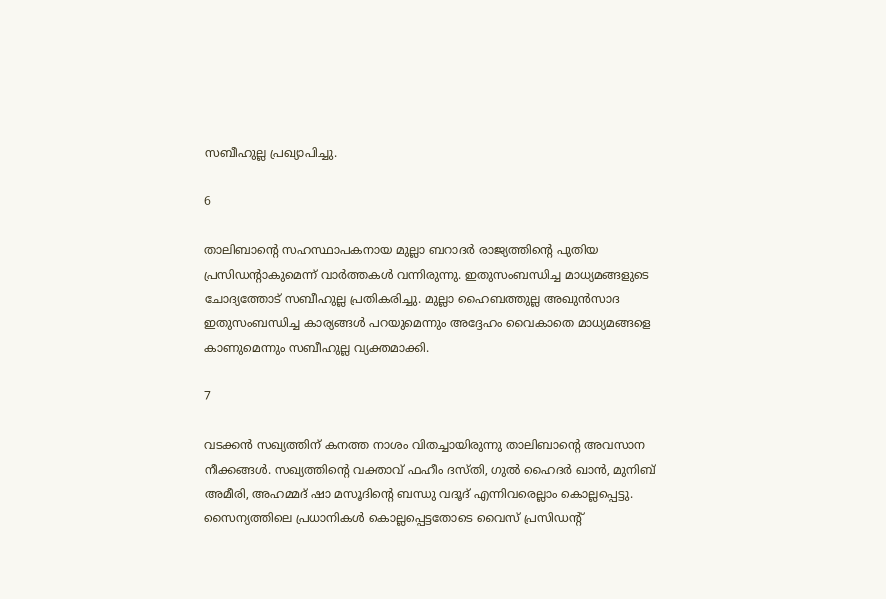സബീഹുല്ല പ്രഖ്യാപിച്ചു.

6

താലിബാന്റെ സഹസ്ഥാപകനായ മുല്ലാ ബറാദര്‍ രാജ്യത്തിന്റെ പുതിയ പ്രസിഡന്റാകുമെന്ന് വാര്‍ത്തകള്‍ വന്നിരുന്നു. ഇതുസംബന്ധിച്ച മാധ്യമങ്ങളുടെ ചോദ്യത്തോട് സബീഹുല്ല പ്രതികരിച്ചു. മുല്ലാ ഹൈബത്തുല്ല അഖുന്‍സാദ ഇതുസംബന്ധിച്ച കാര്യങ്ങള്‍ പറയുമെന്നും അദ്ദേഹം വൈകാതെ മാധ്യമങ്ങളെ കാണുമെന്നും സബീഹുല്ല വ്യക്തമാക്കി.

7

വടക്കന്‍ സഖ്യത്തിന് കനത്ത നാശം വിതച്ചായിരുന്നു താലിബാന്റെ അവസാന നീക്കങ്ങള്‍. സഖ്യത്തിന്റെ വക്താവ് ഫഹീം ദസ്തി, ഗുല്‍ ഹൈദര്‍ ഖാന്‍, മുനിബ് അമീരി, അഹമ്മദ് ഷാ മസൂദിന്റെ ബന്ധു വദൂദ് എന്നിവരെല്ലാം കൊല്ലപ്പെട്ടു. സൈന്യത്തിലെ പ്രധാനികള്‍ കൊല്ലപ്പെട്ടതോടെ വൈസ് പ്രസിഡന്റ്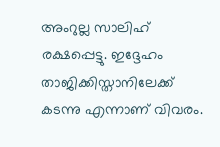അംറുല്ല സാലിഹ് രക്ഷപ്പെട്ടു. ഇദ്ദേഹം താജിക്കിസ്താനിലേക്ക് കടന്നു എന്നാണ് വിവരം.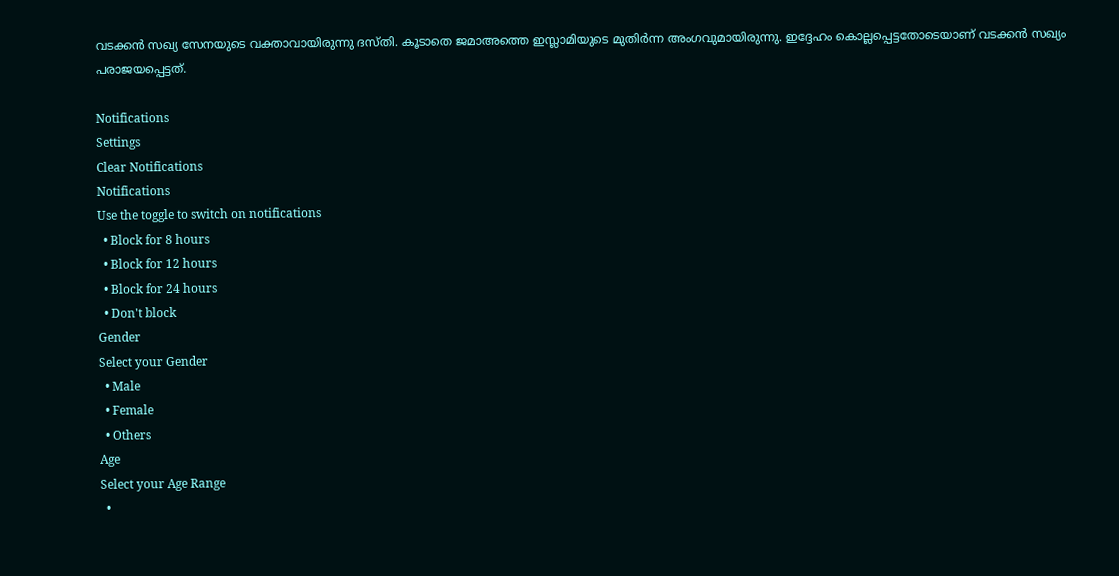വടക്കന്‍ സഖ്യ സേനയുടെ വക്താവായിരുന്നു ദസ്തി. കൂടാതെ ജമാഅത്തെ ഇസ്ലാമിയുടെ മുതിര്‍ന്ന അംഗവുമായിരുന്നു. ഇദ്ദേഹം കൊല്ലപ്പെട്ടതോടെയാണ് വടക്കന്‍ സഖ്യം പരാജയപ്പെട്ടത്.

Notifications
Settings
Clear Notifications
Notifications
Use the toggle to switch on notifications
  • Block for 8 hours
  • Block for 12 hours
  • Block for 24 hours
  • Don't block
Gender
Select your Gender
  • Male
  • Female
  • Others
Age
Select your Age Range
  •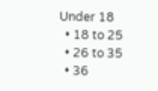Under 18
  • 18 to 25
  • 26 to 35
  • 36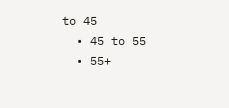to 45
  • 45 to 55
  • 55+